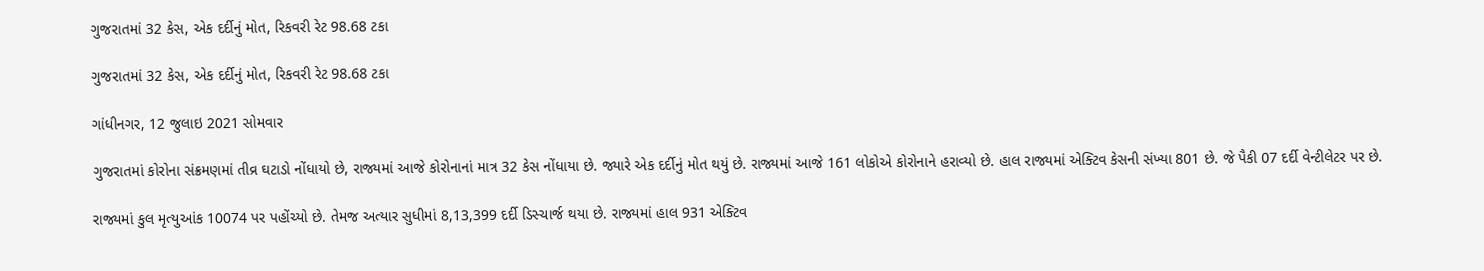ગુજરાતમાં 32 કેસ, એક દર્દીનું મોત, રિકવરી રેટ 98.68 ટકા

ગુજરાતમાં 32 કેસ, એક દર્દીનું મોત, રિકવરી રેટ 98.68 ટકા

ગાંધીનગર, 12 જુલાઇ 2021 સોમવાર

ગુજરાતમાં કોરોના સંક્રમણમાં તીવ્ર ઘટાડો નોંધાયો છે, રાજ્યમાં આજે કોરોનાનાં માત્ર 32 કેસ નોંધાયા છે. જ્યારે એક દર્દીનું મોત થયું છે. રાજ્યમાં આજે 161 લોકોએ કોરોનાને હરાવ્યો છે. હાલ રાજ્યમાં એક્ટિવ કેસની સંખ્યા 801 છે. જે પૈકી 07 દર્દી વેન્ટીલેટર પર છે.

રાજ્યમાં કુલ મૃત્યુઆંક 10074 પર પહોંચ્યો છે. તેમજ અત્યાર સુધીમાં 8,13,399 દર્દી ડિસ્ચાર્જ થયા છે. રાજ્યમાં હાલ 931 એક્ટિવ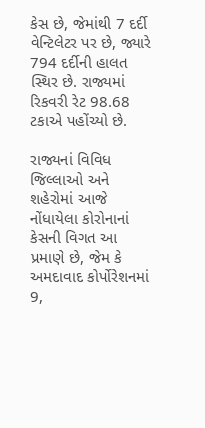કેસ છે, જેમાંથી 7 દર્દી વેન્ટિલેટર પર છે, જ્યારે 794 દર્દીની હાલત સ્થિર છે. રાજ્યમાં રિકવરી રેટ 98.68 ટકાએ પહોંચ્યો છે.

રાજ્યનાં વિવિધ જિલ્લાઓ અને શહેરોમાં આજે નોંધાયેલા કોરોનાનાં કેસની વિગત આ પ્રમાણે છે, જેમ કે અમદાવાદ કોર્પોરેશનમાં 9,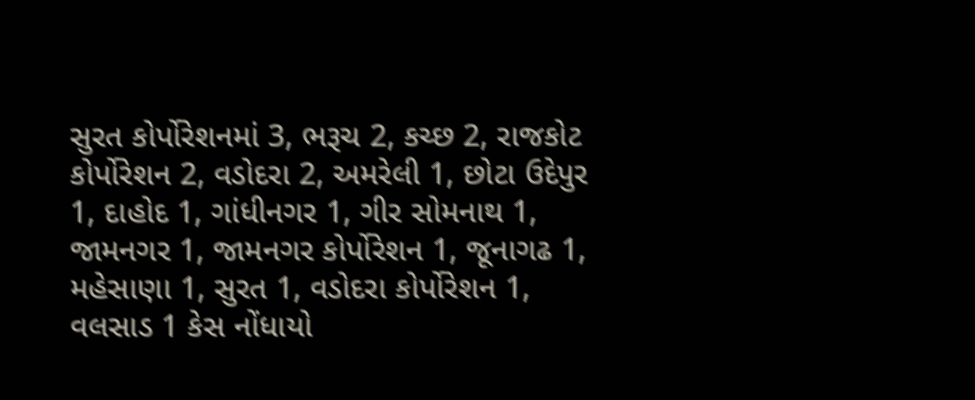સુરત કોર્પોરેશનમાં 3, ભરૂચ 2, કચ્છ 2, રાજકોટ કોર્પોરેશન 2, વડોદરા 2, અમરેલી 1, છોટા ઉદેપુર 1, દાહોદ 1, ગાંધીનગર 1, ગીર સોમનાથ 1, જામનગર 1, જામનગર કોર્પોરેશન 1, જૂનાગઢ 1, મહેસાણા 1, સુરત 1, વડોદરા કોર્પોરેશન 1, વલસાડ 1 કેસ નોંધાયો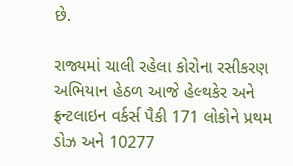છે.

રાજ્યમાં ચાલી રહેલા કોરોના રસીકરણ અભિયાન હેઠળ આજે હેલ્થકેર અને ફ્રન્ટલાઇન વર્કર્સ પૈકી 171 લોકોને પ્રથમ ડોઝ અને 10277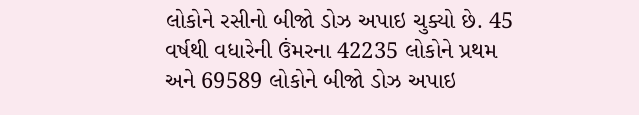લોકોને રસીનો બીજો ડોઝ અપાઇ ચુક્યો છે. 45 વર્ષથી વધારેની ઉંમરના 42235 લોકોને પ્રથમ અને 69589 લોકોને બીજો ડોઝ અપાઇ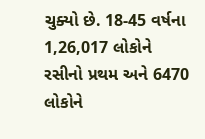ચુક્યો છે. 18-45 વર્ષના 1,26,017 લોકોને રસીનો પ્રથમ અને 6470 લોકોને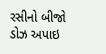રસીનો બીજો ડોઝ અપાઇ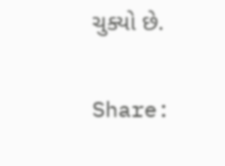ચુક્યો છે.

Share: